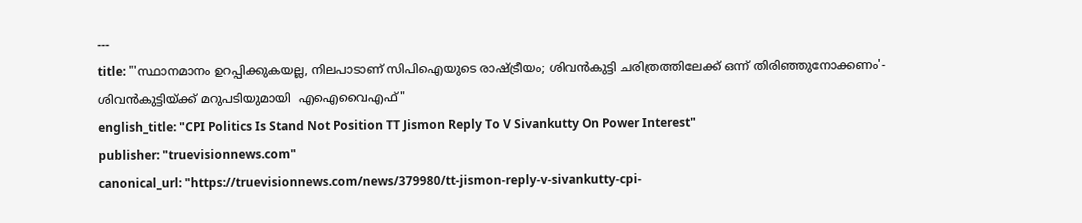---
title: "'സ്ഥാനമാനം ഉറപ്പിക്കുകയല്ല, നിലപാടാണ് സിപിഐയുടെ രാഷ്ട്രീയം; ശിവൻകുട്ടി ചരിത്രത്തിലേക്ക് ഒന്ന് തിരിഞ്ഞുനോക്കണം'- ശിവൻകുട്ടിയ്ക്ക് മറുപടിയുമായി  എഐവൈഎഫ്"
english_title: "CPI Politics Is Stand Not Position TT Jismon Reply To V Sivankutty On Power Interest"
publisher: "truevisionnews.com"
canonical_url: "https://truevisionnews.com/news/379980/tt-jismon-reply-v-sivankutty-cpi-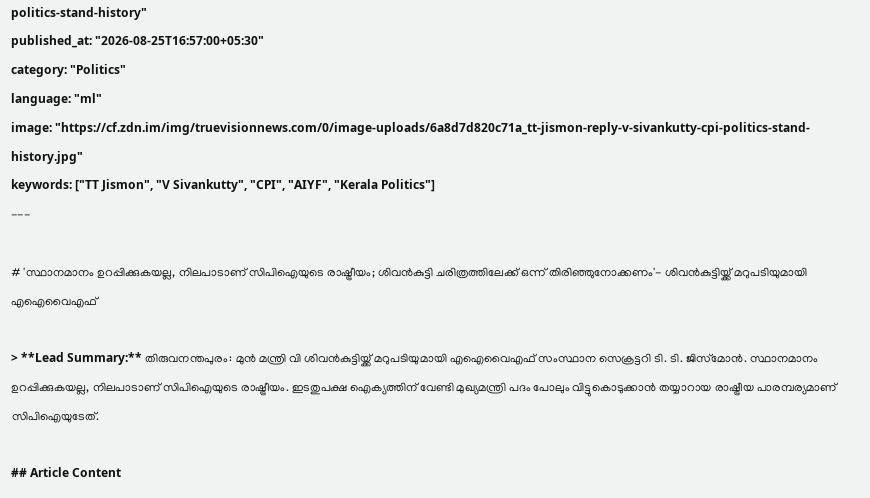politics-stand-history"
published_at: "2026-08-25T16:57:00+05:30"
category: "Politics"
language: "ml"
image: "https://cf.zdn.im/img/truevisionnews.com/0/image-uploads/6a8d7d820c71a_tt-jismon-reply-v-sivankutty-cpi-politics-stand-history.jpg"
keywords: ["TT Jismon", "V Sivankutty", "CPI", "AIYF", "Kerala Politics"]
---

# 'സ്ഥാനമാനം ഉറപ്പിക്കുകയല്ല, നിലപാടാണ് സിപിഐയുടെ രാഷ്ട്രീയം; ശിവൻകുട്ടി ചരിത്രത്തിലേക്ക് ഒന്ന് തിരിഞ്ഞുനോക്കണം'- ശിവൻകുട്ടിയ്ക്ക് മറുപടിയുമായി  എഐവൈഎഫ്

> **Lead Summary:** തിരുവനന്തപുരം: മുൻ മന്ത്രി വി ശിവൻകുട്ടിയ്ക്ക് മറുപടിയുമായി എഐവൈഎഫ് സംസ്ഥാന സെക്രട്ടറി ടി. ടി. ജിസ്‌മോൻ. സ്ഥാനമാനം ഉറപ്പിക്കുകയല്ല, നിലപാടാണ് സിപിഐയുടെ രാഷ്ട്രീയം. ഇടതുപക്ഷ ഐക്യത്തിന് വേണ്ടി മുഖ്യമന്ത്രി പദം പോലും വിട്ടുകൊടുക്കാൻ തയ്യാറായ രാഷ്ട്രീയ പാരമ്പര്യമാണ് സിപിഐയുടേത്.

## Article Content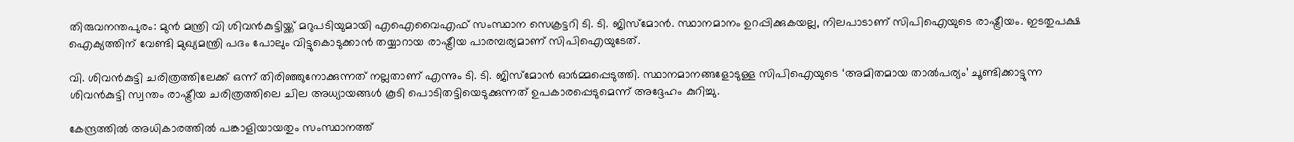തിരുവനന്തപുരം: മുൻ മന്ത്രി വി ശിവൻകുട്ടിയ്ക്ക് മറുപടിയുമായി എഐവൈഎഫ് സംസ്ഥാന സെക്രട്ടറി ടി. ടി. ജിസ്‌മോൻ. സ്ഥാനമാനം ഉറപ്പിക്കുകയല്ല, നിലപാടാണ് സിപിഐയുടെ രാഷ്ട്രീയം. ഇടതുപക്ഷ ഐക്യത്തിന് വേണ്ടി മുഖ്യമന്ത്രി പദം പോലും വിട്ടുകൊടുക്കാൻ തയ്യാറായ രാഷ്ട്രീയ പാരമ്പര്യമാണ് സിപിഐയുടേത്.

വി. ശിവൻകുട്ടി ചരിത്രത്തിലേക്ക് ഒന്ന് തിരിഞ്ഞുനോക്കുന്നത് നല്ലതാണ് എന്നും ടി. ടി. ജിസ്‌മോൻ ഓർമ്മപ്പെടുത്തി. സ്ഥാനമാനങ്ങളോടുള്ള സിപിഐയുടെ ‘അമിതമായ താൽപര്യം’ ചൂണ്ടിക്കാട്ടുന്ന ശിവൻകുട്ടി സ്വന്തം രാഷ്ട്രീയ ചരിത്രത്തിലെ ചില അധ്യായങ്ങൾ കൂടി പൊടിതട്ടിയെടുക്കുന്നത് ഉപകാരപ്പെടുമെന്ന് അദ്ദേഹം കുറിച്ചു.

കേന്ദ്രത്തിൽ അധികാരത്തിൽ പങ്കാളിയായതും സംസ്ഥാനത്ത്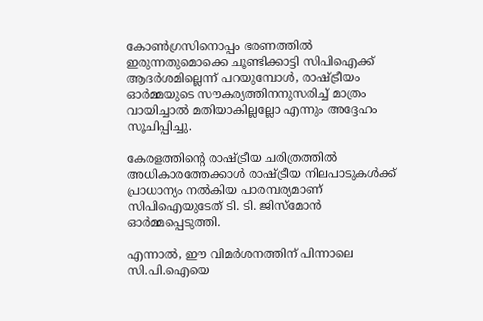കോൺഗ്രസിനൊപ്പം ഭരണത്തിൽ ഇരുന്നതുമൊക്കെ ചൂണ്ടിക്കാട്ടി സിപിഐക്ക് ആദർശമില്ലെന്ന് പറയുമ്പോൾ, രാഷ്ട്രീയം ഓർമ്മയുടെ സൗകര്യത്തിനനുസരിച്ച് മാത്രം വായിച്ചാൽ മതിയാകില്ലല്ലോ എന്നും അദ്ദേഹം സൂചിപ്പിച്ചു.

കേരളത്തിന്റെ രാഷ്ട്രീയ ചരിത്രത്തിൽ അധികാരത്തേക്കാൾ രാഷ്ട്രീയ നിലപാടുകൾക്ക് പ്രാധാന്യം നൽകിയ പാരമ്പര്യമാണ് സിപിഐയുടേത് ടി. ടി. ജിസ്‌മോൻ ഓർമ്മപ്പെടുത്തി.

എന്നാൽ, ഈ വിമർശനത്തിന് പിന്നാലെ സി.പി.ഐയെ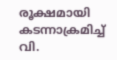രൂക്ഷമായി കടന്നാക്രമിച്ച് വി.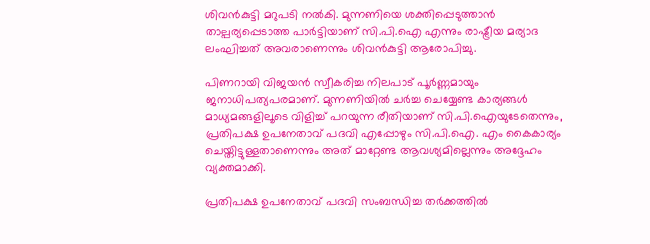ശിവൻകുട്ടി മറുപടി നൽകി. മുന്നണിയെ ശക്തിപ്പെടുത്താൻ താല്പര്യപ്പെടാത്ത പാർട്ടിയാണ് സി.പി.ഐ എന്നും രാഷ്ട്രീയ മര്യാദ ലംഘിച്ചത് അവരാണെന്നും ശിവൻകുട്ടി ആരോപിച്ചു.

പിണറായി വിജയൻ സ്വീകരിച്ച നിലപാട് പൂർണ്ണമായും ജനാധിപത്യപരമാണ്. മുന്നണിയിൽ ചർച്ച ചെയ്യേണ്ട കാര്യങ്ങൾ മാധ്യമങ്ങളിലൂടെ വിളിച്ച് പറയുന്ന രീതിയാണ് സി.പി.ഐയുടേതെന്നും, പ്രതിപക്ഷ ഉപനേതാവ് പദവി എപ്പോഴും സി.പി.ഐ. എം കൈകാര്യം ചെയ്തിട്ടുള്ളതാണെന്നും അത് മാറ്റേണ്ട ആവശ്യമില്ലെന്നും അദ്ദേഹം വ്യക്തമാക്കി.

പ്രതിപക്ഷ ഉപനേതാവ് പദവി സംബന്ധിച്ച തർക്കത്തിൽ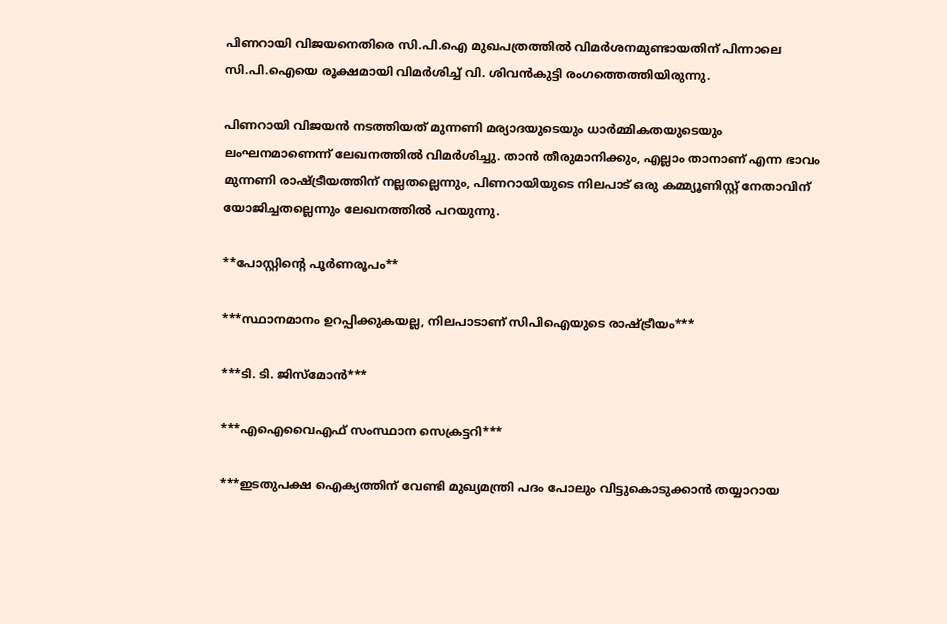പിണറായി വിജയനെതിരെ സി.പി.ഐ മുഖപത്രത്തിൽ വിമർശനമുണ്ടായതിന് പിന്നാലെ സി.പി.ഐയെ രൂക്ഷമായി വിമർശിച്ച് വി. ശിവൻകുട്ടി രംഗത്തെത്തിയിരുന്നു.

പിണറായി വിജയൻ നടത്തിയത് മുന്നണി മര്യാദയുടെയും ധാർമ്മികതയുടെയും ലംഘനമാണെന്ന് ലേഖനത്തിൽ വിമർശിച്ചു. താൻ തീരുമാനിക്കും, എല്ലാം താനാണ് എന്ന ഭാവം മുന്നണി രാഷ്ട്രീയത്തിന് നല്ലതല്ലെന്നും, പിണറായിയുടെ നിലപാട് ഒരു കമ്മ്യൂണിസ്റ്റ് നേതാവിന് യോജിച്ചതല്ലെന്നും ലേഖനത്തിൽ പറയുന്നു.

**പോസ്റ്റിന്റെ പൂർണരൂപം**

***സ്ഥാനമാനം ഉറപ്പിക്കുകയല്ല, നിലപാടാണ് സിപിഐയുടെ രാഷ്ട്രീയം***

***ടി. ടി. ജിസ്‌മോൻ***

***എഐവൈഎഫ് സംസ്ഥാന സെക്രട്ടറി***

***ഇടതുപക്ഷ ഐക്യത്തിന് വേണ്ടി മുഖ്യമന്ത്രി പദം പോലും വിട്ടുകൊടുക്കാൻ തയ്യാറായ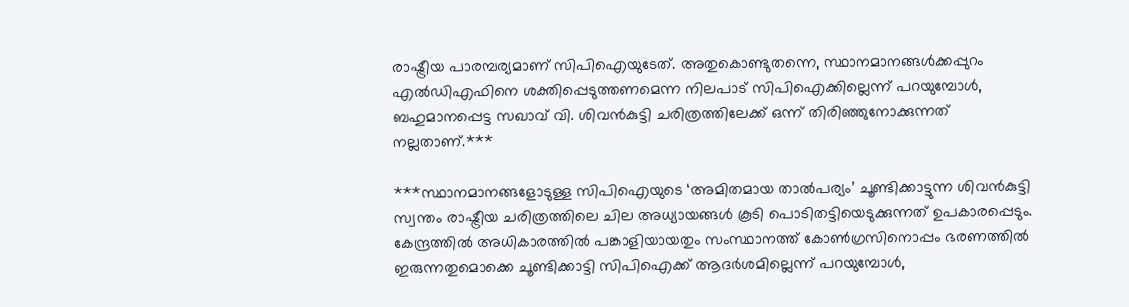രാഷ്ട്രീയ പാരമ്പര്യമാണ് സിപിഐയുടേത്. അതുകൊണ്ടുതന്നെ, സ്ഥാനമാനങ്ങൾക്കപ്പുറം എൽഡിഎഫിനെ ശക്തിപ്പെടുത്തണമെന്ന നിലപാട് സിപിഐക്കില്ലെന്ന് പറയുമ്പോൾ, ബഹുമാനപ്പെട്ട സഖാവ് വി. ശിവൻകുട്ടി ചരിത്രത്തിലേക്ക് ഒന്ന് തിരിഞ്ഞുനോക്കുന്നത് നല്ലതാണ്.***

***സ്ഥാനമാനങ്ങളോടുള്ള സിപിഐയുടെ ‘അമിതമായ താൽപര്യം’ ചൂണ്ടിക്കാട്ടുന്ന ശിവൻകുട്ടി സ്വന്തം രാഷ്ട്രീയ ചരിത്രത്തിലെ ചില അധ്യായങ്ങൾ കൂടി പൊടിതട്ടിയെടുക്കുന്നത് ഉപകാരപ്പെടും. കേന്ദ്രത്തിൽ അധികാരത്തിൽ പങ്കാളിയായതും സംസ്ഥാനത്ത് കോൺഗ്രസിനൊപ്പം ഭരണത്തിൽ ഇരുന്നതുമൊക്കെ ചൂണ്ടിക്കാട്ടി സിപിഐക്ക് ആദർശമില്ലെന്ന് പറയുമ്പോൾ,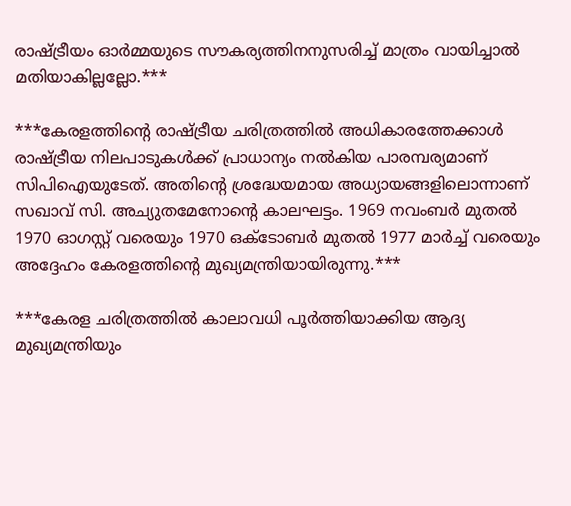രാഷ്ട്രീയം ഓർമ്മയുടെ സൗകര്യത്തിനനുസരിച്ച് മാത്രം വായിച്ചാൽ മതിയാകില്ലല്ലോ.***

***കേരളത്തിന്റെ രാഷ്ട്രീയ ചരിത്രത്തിൽ അധികാരത്തേക്കാൾ രാഷ്ട്രീയ നിലപാടുകൾക്ക് പ്രാധാന്യം നൽകിയ പാരമ്പര്യമാണ് സിപിഐയുടേത്. അതിന്റെ ശ്രദ്ധേയമായ അധ്യായങ്ങളിലൊന്നാണ് സഖാവ് സി. അച്യുതമേനോന്റെ കാലഘട്ടം. 1969 നവംബർ മുതൽ 1970 ഓഗസ്റ്റ് വരെയും 1970 ഒക്ടോബർ മുതൽ 1977 മാർച്ച് വരെയും അദ്ദേഹം കേരളത്തിന്റെ മുഖ്യമന്ത്രിയായിരുന്നു.***

***കേരള ചരിത്രത്തിൽ കാലാവധി പൂർത്തിയാക്കിയ ആദ്യ മുഖ്യമന്ത്രിയും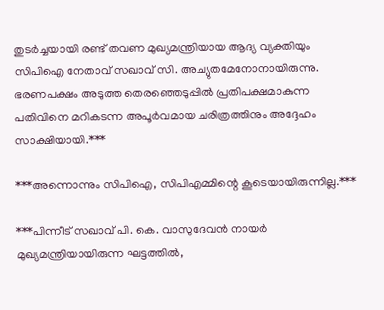തുടർച്ചയായി രണ്ട് തവണ മുഖ്യമന്ത്രിയായ ആദ്യ വ്യക്തിയും സിപിഐ നേതാവ് സഖാവ് സി. അച്യുതമേനോനായിരുന്നു. ഭരണപക്ഷം അടുത്ത തെരഞ്ഞെടുപ്പിൽ പ്രതിപക്ഷമാകുന്ന പതിവിനെ മറികടന്ന അപൂർവമായ ചരിത്രത്തിനും അദ്ദേഹം സാക്ഷിയായി.***

***അന്നൊന്നും സിപിഐ, സിപിഎമ്മിന്റെ കൂടെയായിരുന്നില്ല.***

***പിന്നീട് സഖാവ് പി. കെ. വാസുദേവൻ നായർ മുഖ്യമന്ത്രിയായിരുന്ന ഘട്ടത്തിൽ,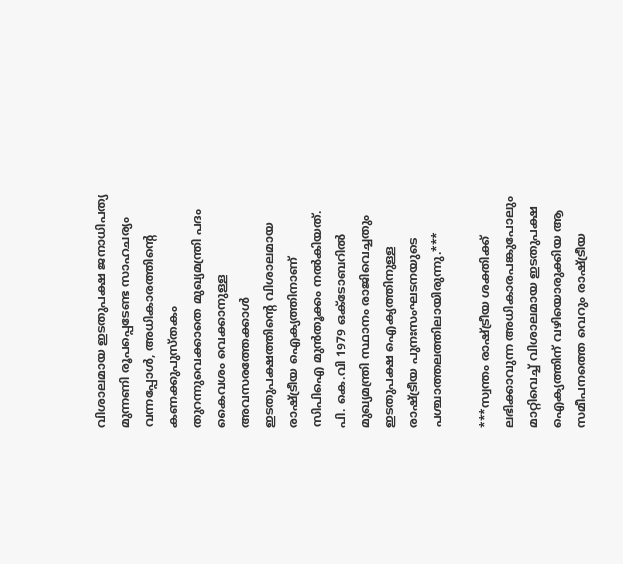വിശാലമായ ഇടതുപക്ഷ ജനാധിപത്യ മുന്നണി രൂപപ്പെടേണ്ട സാഹചര്യം വന്നപ്പോൾ, അധികാരത്തിന്റെ കണക്കുപുസ്തകം തുറന്നുവെക്കാതെ മുഖ്യമന്ത്രി പദം കൈവശം വെക്കാനുള്ള അവസരത്തേക്കാൾ ഇടതുപക്ഷത്തിന്റെ വിശാലമായ രാഷ്ട്രീയ ഐക്യത്തിനാണ് സിപിഐ മുൻതൂക്കം നൽകിയത്. പി. കെ.വി 1979 ഒക്ടോബറിൽ മുഖ്യമന്ത്രി സ്ഥാനം രാജിവെച്ചതും ഇടതുപക്ഷ ഐക്യത്തിനുള്ള രാഷ്ട്രീയ പുനഃസംഘടനയുടെ പശ്ചാത്തലത്തിലായിരുന്നു.***

***സ്വന്തം രാഷ്ട്രീയ ശക്തിക്ക് ലഭിക്കാവുന്ന അധികാരപങ്കുപോലും മാറ്റിവെച്ച് വിശാലമായ ഇടതുപക്ഷ ഐക്യത്തിന് വഴിയൊരുക്കിയ ആ സമീപനത്തെ വെറും രാഷ്ട്രീയ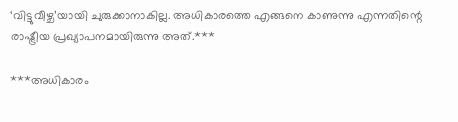‘വിട്ടുവീഴ്ച’യായി ചുരുക്കാനാകില്ല. അധികാരത്തെ എങ്ങനെ കാണുന്നു എന്നതിന്റെ രാഷ്ട്രീയ പ്രഖ്യാപനമായിരുന്നു അത്.***

***അധികാരം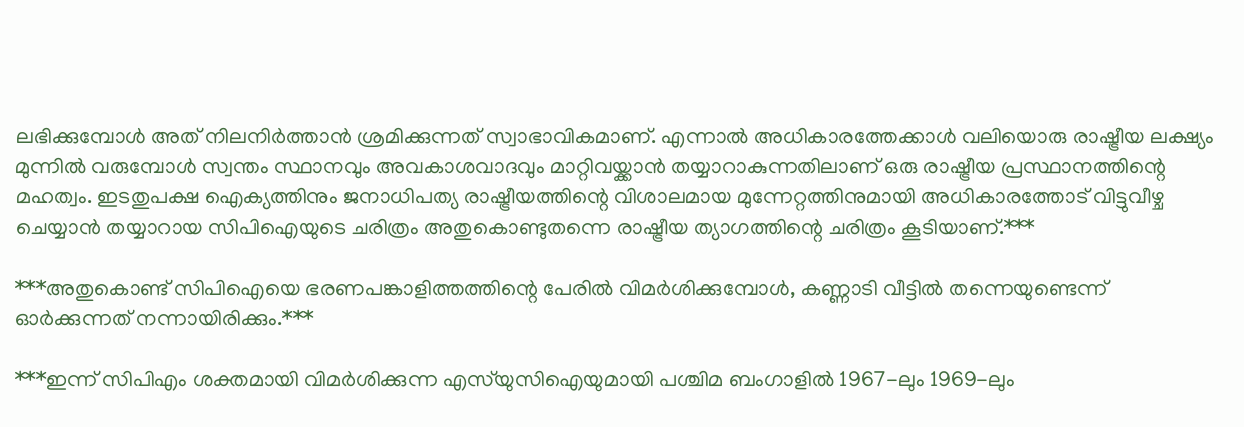ലഭിക്കുമ്പോൾ അത് നിലനിർത്താൻ ശ്രമിക്കുന്നത് സ്വാഭാവികമാണ്. എന്നാൽ അധികാരത്തേക്കാൾ വലിയൊരു രാഷ്ട്രീയ ലക്ഷ്യം മുന്നിൽ വരുമ്പോൾ സ്വന്തം സ്ഥാനവും അവകാശവാദവും മാറ്റിവയ്ക്കാൻ തയ്യാറാകുന്നതിലാണ് ഒരു രാഷ്ട്രീയ പ്രസ്ഥാനത്തിന്റെ മഹത്വം. ഇടതുപക്ഷ ഐക്യത്തിനും ജനാധിപത്യ രാഷ്ട്രീയത്തിന്റെ വിശാലമായ മുന്നേറ്റത്തിനുമായി അധികാരത്തോട് വിട്ടുവീഴ്ച ചെയ്യാൻ തയ്യാറായ സിപിഐയുടെ ചരിത്രം അതുകൊണ്ടുതന്നെ രാഷ്ട്രീയ ത്യാഗത്തിന്റെ ചരിത്രം കൂടിയാണ്.***

***അതുകൊണ്ട് സിപിഐയെ ഭരണപങ്കാളിത്തത്തിന്റെ പേരിൽ വിമർശിക്കുമ്പോൾ, കണ്ണാടി വീട്ടിൽ തന്നെയുണ്ടെന്ന് ഓർക്കുന്നത് നന്നായിരിക്കും.***

***ഇന്ന് സിപിഎം ശക്തമായി വിമർശിക്കുന്ന എസ്‌യുസിഐയുമായി പശ്ചിമ ബംഗാളിൽ 1967-ലും 1969-ലും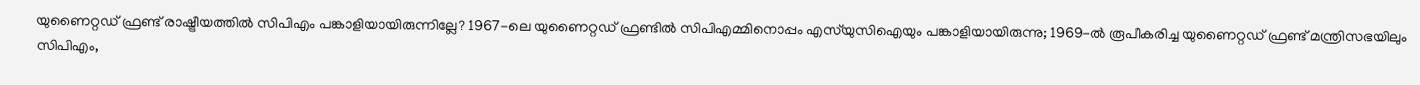യുണൈറ്റഡ് ഫ്രണ്ട് രാഷ്ട്രീയത്തിൽ സിപിഎം പങ്കാളിയായിരുന്നില്ലേ? 1967-ലെ യുണൈറ്റഡ് ഫ്രണ്ടിൽ സിപിഎമ്മിനൊപ്പം എസ്‌യുസിഐയും പങ്കാളിയായിരുന്നു; 1969-ൽ രൂപീകരിച്ച യുണൈറ്റഡ് ഫ്രണ്ട് മന്ത്രിസഭയിലും സിപിഎം,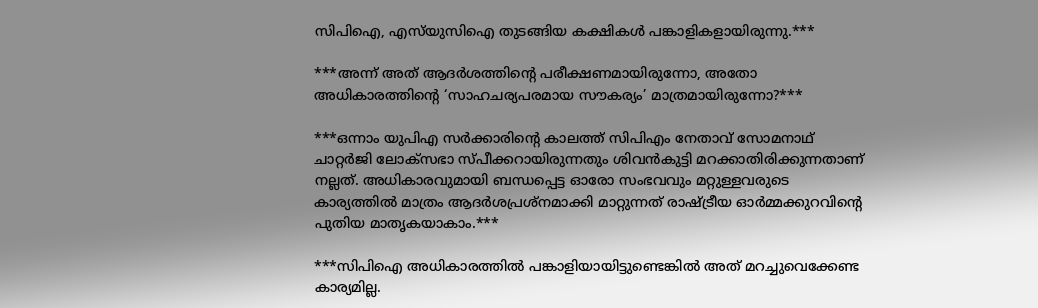സിപിഐ, എസ്‌യുസിഐ തുടങ്ങിയ കക്ഷികൾ പങ്കാളികളായിരുന്നു.***

***അന്ന് അത് ആദർശത്തിന്റെ പരീക്ഷണമായിരുന്നോ, അതോ അധികാരത്തിന്റെ ‘സാഹചര്യപരമായ സൗകര്യം’ മാത്രമായിരുന്നോ?***

***ഒന്നാം യുപിഎ സർക്കാരിന്റെ കാലത്ത് സിപിഎം നേതാവ് സോമനാഥ് ചാറ്റർജി ലോക്സഭാ സ്പീക്കറായിരുന്നതും ശിവൻകുട്ടി മറക്കാതിരിക്കുന്നതാണ് നല്ലത്. അധികാരവുമായി ബന്ധപ്പെട്ട ഓരോ സംഭവവും മറ്റുള്ളവരുടെ കാര്യത്തിൽ മാത്രം ആദർശപ്രശ്നമാക്കി മാറ്റുന്നത് രാഷ്ട്രീയ ഓർമ്മക്കുറവിന്റെ പുതിയ മാതൃകയാകാം.***

***സിപിഐ അധികാരത്തിൽ പങ്കാളിയായിട്ടുണ്ടെങ്കിൽ അത് മറച്ചുവെക്കേണ്ട കാര്യമില്ല.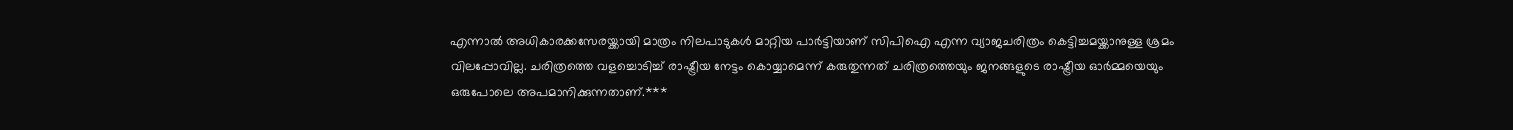എന്നാൽ അധികാരക്കസേരയ്ക്കായി മാത്രം നിലപാടുകൾ മാറ്റിയ പാർട്ടിയാണ് സിപിഐ എന്ന വ്യാജചരിത്രം കെട്ടിച്ചമയ്ക്കാനുള്ള ശ്രമം വിലപ്പോവില്ല. ചരിത്രത്തെ വളച്ചൊടിച്ച് രാഷ്ട്രീയ നേട്ടം കൊയ്യാമെന്ന് കരുതുന്നത് ചരിത്രത്തെയും ജനങ്ങളുടെ രാഷ്ട്രീയ ഓർമ്മയെയും ഒരുപോലെ അപമാനിക്കുന്നതാണ്.***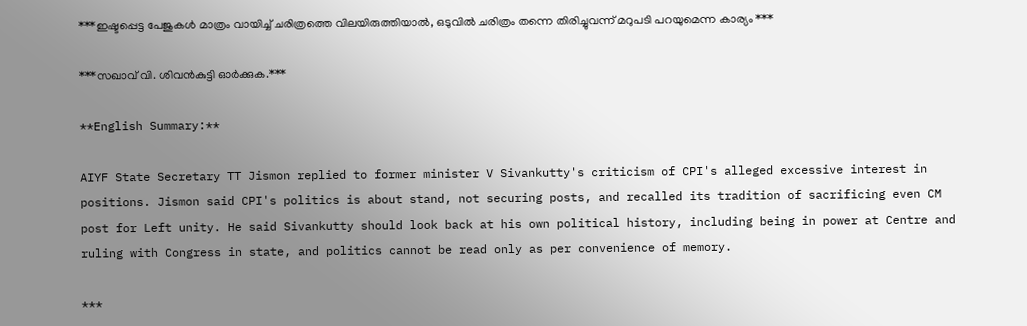***ഇഷ്ടപ്പെട്ട പേജുകൾ മാത്രം വായിച്ച് ചരിത്രത്തെ വിലയിരുത്തിയാൽ, ഒടുവിൽ ചരിത്രം തന്നെ തിരിച്ചുവന്ന് മറുപടി പറയുമെന്ന കാര്യം ***

***സഖാവ് വി. ശിവൻകുട്ടി ഓർക്കുക.***

**English Summary:**

AIYF State Secretary TT Jismon replied to former minister V Sivankutty's criticism of CPI's alleged excessive interest in positions. Jismon said CPI's politics is about stand, not securing posts, and recalled its tradition of sacrificing even CM post for Left unity. He said Sivankutty should look back at his own political history, including being in power at Centre and ruling with Congress in state, and politics cannot be read only as per convenience of memory.

***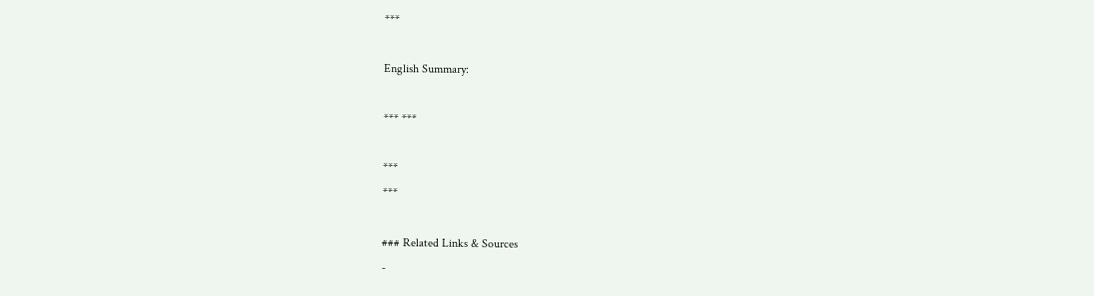***

English Summary:

*** ***

***
***

### Related Links & Sources
-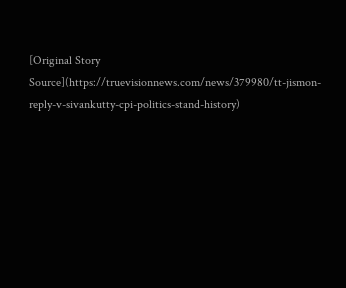[Original Story Source](https://truevisionnews.com/news/379980/tt-jismon-reply-v-sivankutty-cpi-politics-stand-history)